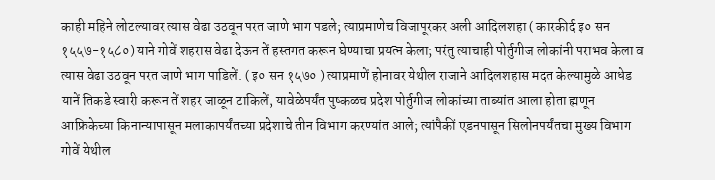काही महिने लोटल्यावर त्यास वेढा उठवून परत जाणे भाग पडले; त्याप्रमाणेच विजापूरकर अली आदिलशहा ( कारकीर्द इ० सन १५५७-१५८०) याने गोवें शहरास वेढा देऊन तें हस्तगत करून घेण्याचा प्रयत्न केला; परंतु त्याचाही पोर्तुगीज लोकांनी पराभव केला व त्यास वेढा उठवून परत जाणे भाग पाडिलें. ( इ० सन १५७० ) त्याप्रमाणें होनावर येथील राजाने आदिलशहास मदत केल्यामुळे आधेड यानें तिकडे स्वारी करून तें शहर जाळून टाकिलें, यावेळेपर्यंत पुष्कळच प्रदेश पोर्तुगीज लोकांच्या ताब्यांत आला होता ह्मणून आफ्रिकेच्या किनान्यापासून मलाकापर्यंतच्या प्रदेशाचे तीन विभाग करण्यांत आले; त्यांपैकीं एडनपासून सिलोनपर्यंतचा मुख्य विभाग गोवें येथील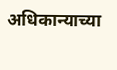अधिकान्याच्या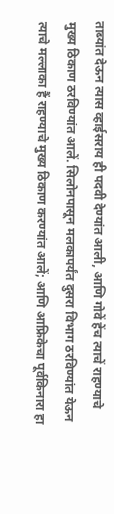ताब्यांत देऊन त्यास व्हाईसराय ही पदवी देण्यांत आली, आणि गोवें हेंच त्याचें राहण्याचे मुख्य ठिकाण ठरविण्यांत आलें. सिलोनपासून मलकापर्यंत दुसरा विभाग ठरविण्यांत येऊन त्याचे मल्लाका हैं राहण्याचे मुख्य ठिकाण करण्यांत आलें; आणि आफ्रिकेचा पूर्वकिनारा हा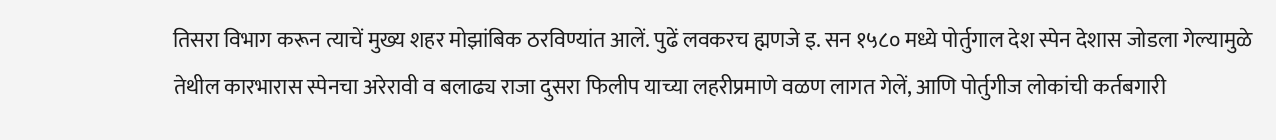तिसरा विभाग करून त्याचें मुख्य शहर मोझांबिक ठरविण्यांत आलें. पुढें लवकरच ह्मणजे इ. सन १५८० मध्ये पोर्तुगाल देश स्पेन देशास जोडला गेल्यामुळे तेथील कारभारास स्पेनचा अरेरावी व बलाढ्य राजा दुसरा फिलीप याच्या लहरीप्रमाणे वळण लागत गेलें, आणि पोर्तुगीज लोकांची कर्तबगारी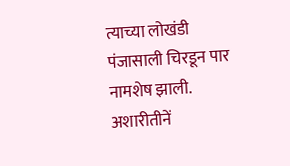त्याच्या लोखंडी पंजासाली चिरडून पार नामशेष झाली.
अशारीतीनें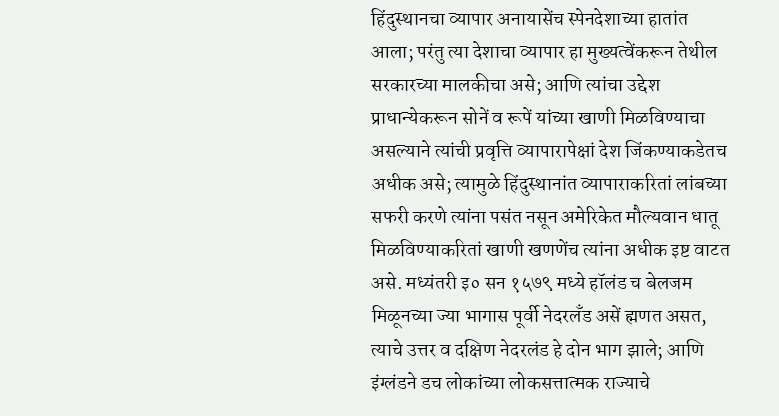हिंदुस्थानचा व्यापार अनायासेंच स्पेनदेशाच्या हातांत आला; परंतु त्या देशाचा व्यापार हा मुख्यत्वेंकरून तेथील सरकारच्या मालकीचा असे; आणि त्यांचा उद्देश प्राधान्येकरून सोनें व रूपें यांच्या खाणी मिळविण्याचा असल्याने त्यांची प्रवृत्ति व्यापारापेक्षां देश जिंकण्याकडेतच अधीक असे; त्यामुळे हिंदुस्थानांत व्यापाराकरितां लांबच्या सफरी करणे त्यांना पसंत नसून अमेरिकेत मौल्यवान धातू मिळविण्याकरितां खाणी खणणेंच त्यांना अधीक इष्ट वाटत असे. मध्यंतरी इ० सन १५७९ मध्ये हॉलंड च बेलजम मिळूनच्या ज्या भागास पूर्वी नेदरलॅंड असें ह्मणत असत, त्याचे उत्तर व दक्षिण नेदरलंड हे दोन भाग झाले; आणि इंग्लंडने डच लोकांच्या लोकसत्तात्मक राज्याचे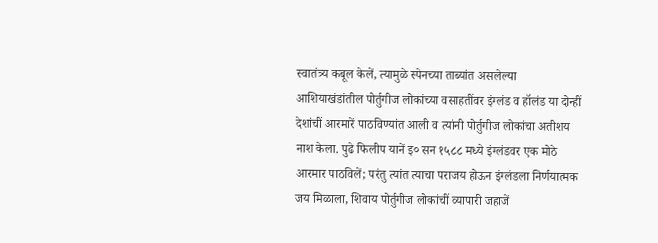स्वातंत्र्य कबूल केलें, त्यामुळे स्पेनच्या ताब्यांत असलेल्या आशियाखंडांतील पोर्तुगीज लोकांच्या वसाहतींवर इंग्लंड व हॉलंड या दोन्हीं देशांचीं आरमारें पाठविण्यांत आली व त्यांनी पोर्तुगीज लोकांचा अतीशय नाश केला. पुढे फिलीप यानें इ० सन १५८८ मध्ये इंग्लंडवर एक मोठे आरमार पाठविलें; परंतु त्यांत त्याचा पराजय होऊन इंग्लंडला निर्णयात्मक जय मिळाला, शिवाय पोर्तुगीज लोकांचीं व्यापारी जहाजें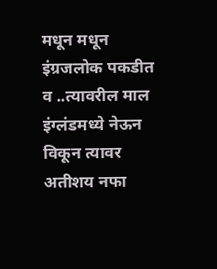मधून मधून इंग्रजलोक पकडीत व ..त्यावरील माल इंग्लंडमध्ये नेऊन विकून त्यावर अतीशय नफा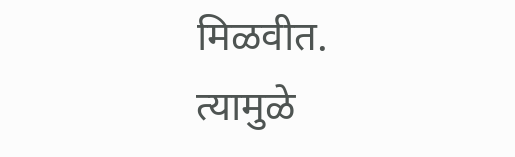मिळवीत. त्यामुळे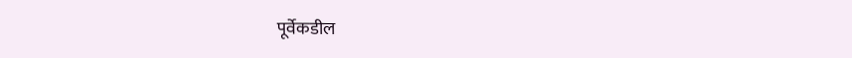पूर्वेकडील